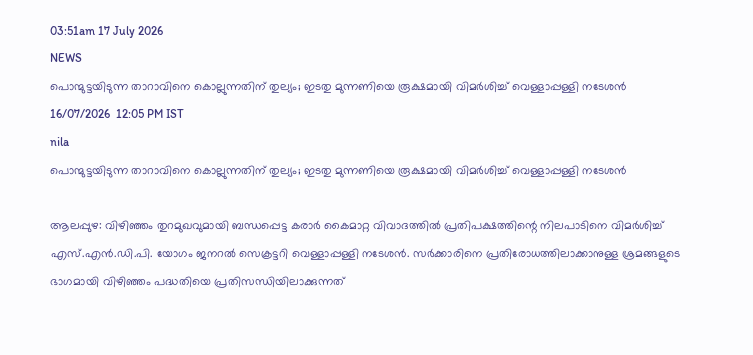03:51am 17 July 2026
NEWS
പൊന്മുട്ടയിടുന്ന താറാവിനെ കൊല്ലുന്നതിന് തുല്യം; ഇടതു മുന്നണിയെ രൂക്ഷമായി വിമർശിച്ച് വെള്ളാപ്പള്ളി നടേശൻ
16/07/2026  12:05 PM IST
nila
പൊന്മുട്ടയിടുന്ന താറാവിനെ കൊല്ലുന്നതിന് തുല്യം; ഇടതു മുന്നണിയെ രൂക്ഷമായി വിമർശിച്ച് വെള്ളാപ്പള്ളി നടേശൻ

ആലപ്പുഴ: വിഴിഞ്ഞം തുറമുഖവുമായി ബന്ധപ്പെട്ട കരാർ കൈമാറ്റ വിവാദത്തിൽ പ്രതിപക്ഷത്തിന്റെ നിലപാടിനെ വിമർശിച്ച് എസ്.എൻ.ഡി.പി. യോഗം ജനറൽ സെക്രട്ടറി വെള്ളാപ്പള്ളി നടേശൻ. സർക്കാരിനെ പ്രതിരോധത്തിലാക്കാനുള്ള ശ്രമങ്ങളുടെ ഭാഗമായി വിഴിഞ്ഞം പദ്ധതിയെ പ്രതിസന്ധിയിലാക്കുന്നത്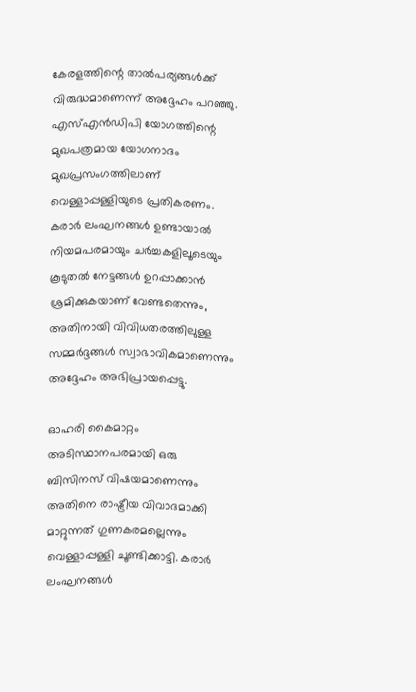കേരളത്തിന്റെ താൽപര്യങ്ങൾക്ക് വിരുദ്ധമാണെന്ന് അദ്ദേഹം പറഞ്ഞു. എസ്എൻഡിപി യോഗത്തിന്റെ മുഖപത്രമായ യോഗനാദം മുഖപ്രസംഗത്തിലാണ് വെള്ളാപ്പള്ളിയുടെ പ്രതികരണം. കരാർ ലംഘനങ്ങൾ ഉണ്ടായാൽ നിയമപരമായും ചർച്ചകളിലൂടെയും കൂടുതൽ നേട്ടങ്ങൾ ഉറപ്പാക്കാൻ ശ്രമിക്കുകയാണ് വേണ്ടതെന്നും, അതിനായി വിവിധതരത്തിലുള്ള സമ്മർദ്ദങ്ങൾ സ്വാഭാവികമാണെന്നും അദ്ദേഹം അഭിപ്രായപ്പെട്ടു.

ഓഹരി കൈമാറ്റം അടിസ്ഥാനപരമായി ഒരു ബിസിനസ് വിഷയമാണെന്നും അതിനെ രാഷ്ട്രീയ വിവാദമാക്കി മാറ്റുന്നത് ഗുണകരമല്ലെന്നും വെള്ളാപ്പള്ളി ചൂണ്ടിക്കാട്ടി. കരാർ ലംഘനങ്ങൾ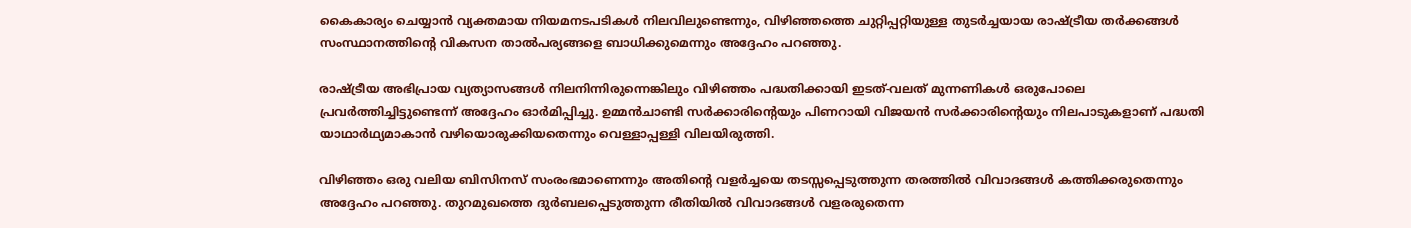കൈകാര്യം ചെയ്യാൻ വ്യക്തമായ നിയമനടപടികൾ നിലവിലുണ്ടെന്നും, വിഴിഞ്ഞത്തെ ചുറ്റിപ്പറ്റിയുള്ള തുടർച്ചയായ രാഷ്ട്രീയ തർക്കങ്ങൾ സംസ്ഥാനത്തിന്റെ വികസന താൽപര്യങ്ങളെ ബാധിക്കുമെന്നും അദ്ദേഹം പറഞ്ഞു.

രാഷ്ട്രീയ അഭിപ്രായ വ്യത്യാസങ്ങൾ നിലനിന്നിരുന്നെങ്കിലും വിഴിഞ്ഞം പദ്ധതിക്കായി ഇടത്-വലത് മുന്നണികൾ ഒരുപോലെ പ്രവർത്തിച്ചിട്ടുണ്ടെന്ന് അദ്ദേഹം ഓർമിപ്പിച്ചു. ഉമ്മൻചാണ്ടി സർക്കാരിന്റെയും പിണറായി വിജയൻ സർക്കാരിന്റെയും നിലപാടുകളാണ് പദ്ധതി യാഥാർഥ്യമാകാൻ വഴിയൊരുക്കിയതെന്നും വെള്ളാപ്പള്ളി വിലയിരുത്തി.

വിഴിഞ്ഞം ഒരു വലിയ ബിസിനസ് സംരംഭമാണെന്നും അതിന്റെ വളർച്ചയെ തടസ്സപ്പെടുത്തുന്ന തരത്തിൽ വിവാദങ്ങൾ കത്തിക്കരുതെന്നും അദ്ദേഹം പറഞ്ഞു. തുറമുഖത്തെ ദുർബലപ്പെടുത്തുന്ന രീതിയിൽ വിവാദങ്ങൾ വളരരുതെന്ന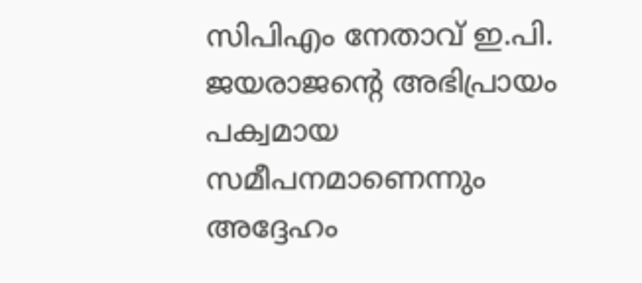സിപിഎം നേതാവ് ഇ.പി. ജയരാജന്റെ അഭിപ്രായം പക്വമായ സമീപനമാണെന്നും അദ്ദേഹം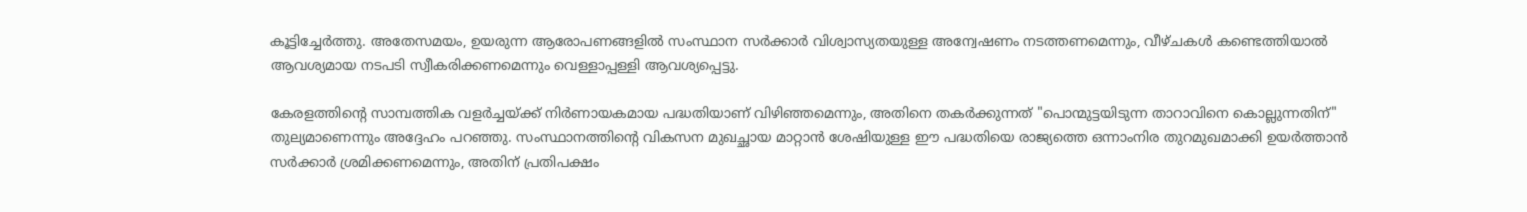കൂട്ടിച്ചേർത്തു. അതേസമയം, ഉയരുന്ന ആരോപണങ്ങളിൽ സംസ്ഥാന സർക്കാർ വിശ്വാസ്യതയുള്ള അന്വേഷണം നടത്തണമെന്നും, വീഴ്ചകൾ കണ്ടെത്തിയാൽ ആവശ്യമായ നടപടി സ്വീകരിക്കണമെന്നും വെള്ളാപ്പള്ളി ആവശ്യപ്പെട്ടു.

കേരളത്തിന്റെ സാമ്പത്തിക വളർച്ചയ്ക്ക് നിർണായകമായ പദ്ധതിയാണ് വിഴിഞ്ഞമെന്നും, അതിനെ തകർക്കുന്നത് "പൊന്മുട്ടയിടുന്ന താറാവിനെ കൊല്ലുന്നതിന്" തുല്യമാണെന്നും അദ്ദേഹം പറഞ്ഞു. സംസ്ഥാനത്തിന്റെ വികസന മുഖച്ഛായ മാറ്റാൻ ശേഷിയുള്ള ഈ പദ്ധതിയെ രാജ്യത്തെ ഒന്നാംനിര തുറമുഖമാക്കി ഉയർത്താൻ സർക്കാർ ശ്രമിക്കണമെന്നും, അതിന് പ്രതിപക്ഷം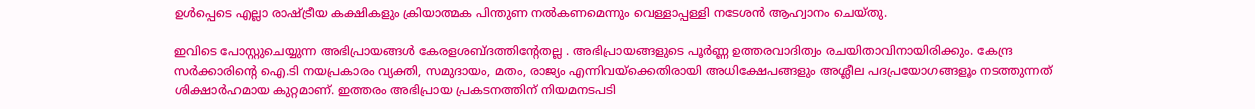ഉൾപ്പെടെ എല്ലാ രാഷ്ട്രീയ കക്ഷികളും ക്രിയാത്മക പിന്തുണ നൽകണമെന്നും വെള്ളാപ്പള്ളി നടേശൻ ആഹ്വാനം ചെയ്തു.

ഇവിടെ പോസ്റ്റുചെയ്യുന്ന അഭിപ്രായങ്ങള്‍ കേരളശബ്‌ദത്തിന്റേതല്ല . അഭിപ്രായങ്ങളുടെ പൂര്‍ണ്ണ ഉത്തരവാദിത്വം രചയിതാവിനായിരിക്കും. കേന്ദ്ര സർക്കാരിന്റെ ഐ.ടി നയപ്രകാരം വ്യക്തി, സമുദായം, മതം, രാജ്യം എന്നിവയ്ക്കെതിരായി അധിക്ഷേപങ്ങളും അശ്ലീല പദപ്രയോഗങ്ങളൂം നടത്തുന്നത് ശിക്ഷാര്‍ഹമായ കുറ്റമാണ്. ഇത്തരം അഭിപ്രായ പ്രകടനത്തിന് നിയമനടപടി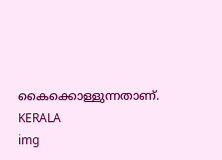കൈക്കൊള്ളുന്നതാണ്.
KERALA
img